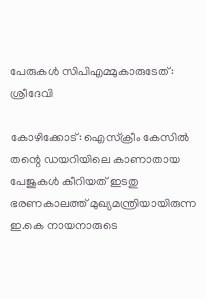പേരുകള്‍ സിപിഎമ്മുകാരുടേത്: ശ്രീദേവി

കോഴിക്കോട്: ഐസ്ക്രീം കേസില്‍ തന്റെ ഡയറിയിലെ കാണാതായ പേജുകള്‍ കീറിയത് ഇടതു ഭരണകാലത്ത് മുഖ്യമന്ത്രിയായിരുന്ന ഇ.കെ നായനാരുടെ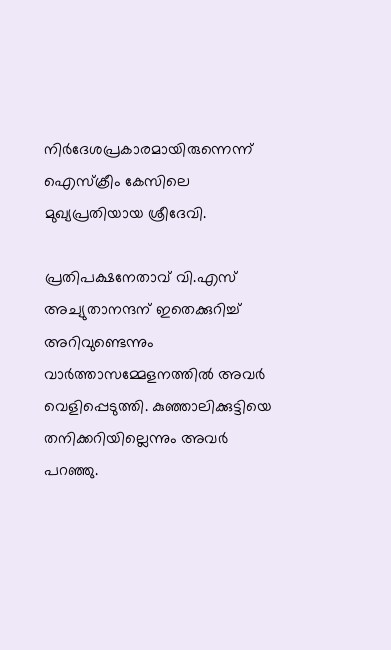നിര്‍ദേശപ്രകാരമായിരുന്നെന്ന് ഐസ്ക്രീം കേസിലെ മുഖ്യപ്രതിയായ ശ്രീദേവി.

പ്രതിപക്ഷനേതാവ് വി.എസ് അച്യുതാനന്ദന് ഇതെക്കുറിച്ച് അറിവുണ്ടെന്നും വാര്‍ത്താസമ്മേളനത്തില്‍ അവര്‍ വെളിപ്പെടുത്തി. കുഞ്ഞാലിക്കുട്ടിയെ തനിക്കറിയില്ലെന്നും അവര്‍ പറഞ്ഞു.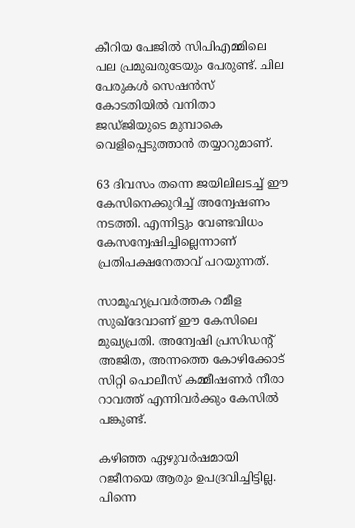കീറിയ പേജില്‍ സിപിഎമ്മിലെ പല പ്രമുഖരുടേയും പേരുണ്ട്. ചില പേരുകള്‍ സെഷന്‍സ് കോടതിയില്‍ വനിതാ ജഡ്ജിയുടെ മുമ്പാകെ വെളിപ്പെടുത്താന്‍ തയ്യാറുമാണ്.

63 ദിവസം തന്നെ ജയിലിലടച്ച് ഈ കേസിനെക്കുറിച്ച് അന്വേഷണം നടത്തി. എന്നിട്ടും വേണ്ടവിധം കേസന്വേഷിച്ചില്ലെന്നാണ് പ്രതിപക്ഷനേതാവ് പറയുന്നത്.

സാമൂഹ്യപ്രവര്‍ത്തക റമീള സുഖ്ദേവാണ് ഈ കേസിലെ മുഖ്യപ്രതി. അന്വേഷി പ്രസിഡന്റ് അജിത, അന്നത്തെ കോഴിക്കോട് സിറ്റി പൊലീസ് കമ്മീഷണര്‍ നീരാ റാവത്ത് എന്നിവര്‍ക്കും കേസില്‍ പങ്കുണ്ട്.

കഴിഞ്ഞ ഏഴുവര്‍ഷമായി റജീനയെ ആരും ഉപദ്രവിച്ചിട്ടില്ല. പിന്നെ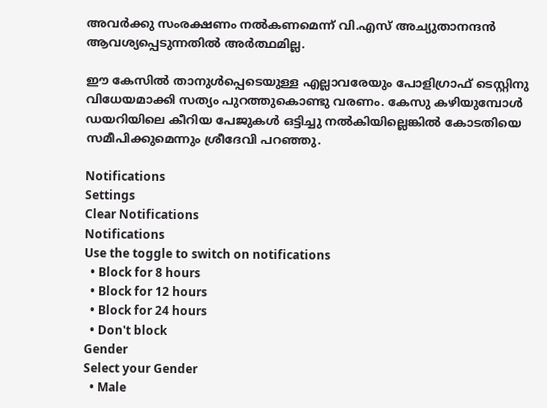അവര്‍ക്കു സംരക്ഷണം നല്‍കണമെന്ന് വി.എസ് അച്യുതാനന്ദന്‍ ആവശ്യപ്പെടുന്നതില്‍ അര്‍ത്ഥമില്ല.

ഈ കേസില്‍ താനുള്‍പ്പെടെയുള്ള എല്ലാവരേയും പോളിഗ്രാഫ് ടെസ്റ്റിനു വിധേയമാക്കി സത്യം പുറത്തുകൊണ്ടു വരണം. കേസു കഴിയുമ്പോള്‍ ഡയറിയിലെ കീറിയ പേജുകള്‍ ഒട്ടിച്ചു നല്‍കിയില്ലെങ്കില്‍ കോടതിയെ സമീപിക്കുമെന്നും ശ്രീദേവി പറഞ്ഞു.

Notifications
Settings
Clear Notifications
Notifications
Use the toggle to switch on notifications
  • Block for 8 hours
  • Block for 12 hours
  • Block for 24 hours
  • Don't block
Gender
Select your Gender
  • Male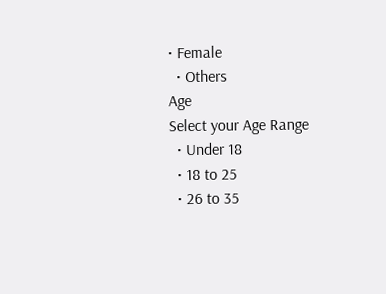• Female
  • Others
Age
Select your Age Range
  • Under 18
  • 18 to 25
  • 26 to 35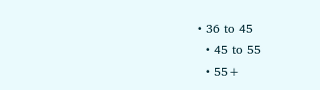• 36 to 45
  • 45 to 55
  • 55+